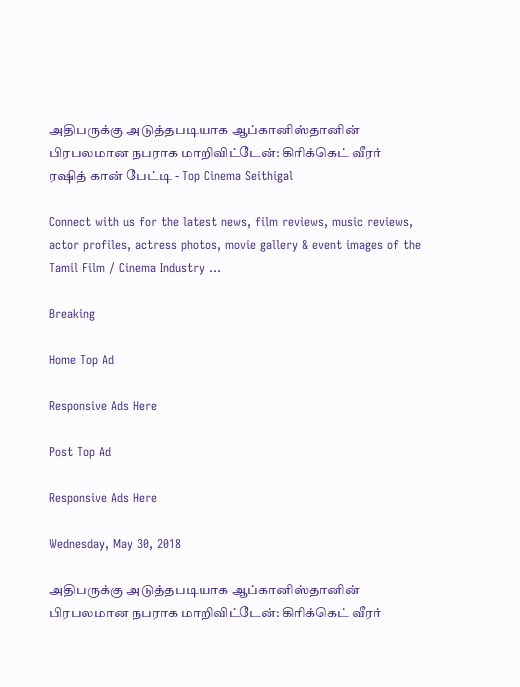அதிபருக்கு அடுத்தபடியாக ஆப்கானிஸ்தானின் பிரபலமான நபராக மாறிவிட்டேன்: கிரிக்கெட் வீரர் ரஷித் கான் பேட்டி - Top Cinema Seithigal

Connect with us for the latest news, film reviews, music reviews, actor profiles, actress photos, movie gallery & event images of the Tamil Film / Cinema Industry ...

Breaking

Home Top Ad

Responsive Ads Here

Post Top Ad

Responsive Ads Here

Wednesday, May 30, 2018

அதிபருக்கு அடுத்தபடியாக ஆப்கானிஸ்தானின் பிரபலமான நபராக மாறிவிட்டேன்: கிரிக்கெட் வீரர்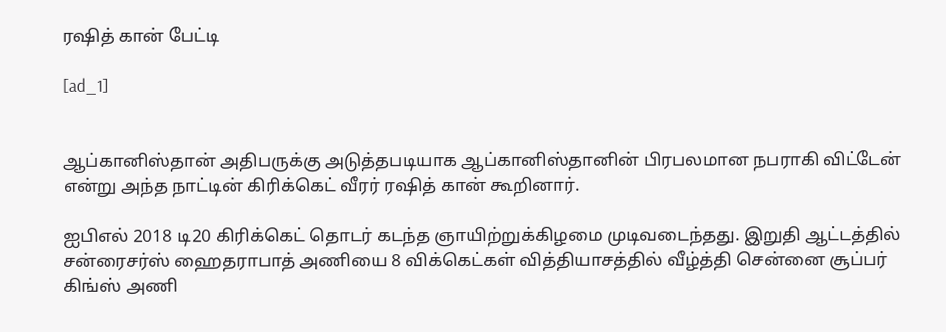ரஷித் கான் பேட்டி

[ad_1]


ஆப்கானிஸ்தான் அதிபருக்கு அடுத்தபடியாக ஆப்கானிஸ்தானின் பிரபலமான நபராகி விட்டேன் என்று அந்த நாட்டின் கிரிக்கெட் வீரர் ரஷித் கான் கூறினார்.

ஐபிஎல் 2018 டி20 கிரிக்கெட் தொடர் கடந்த ஞாயிற்றுக்கிழமை முடிவடைந்தது. இறுதி ஆட்டத்தில் சன்ரைசர்ஸ் ஹைதராபாத் அணியை 8 விக்கெட்கள் வித்தியாசத்தில் வீழ்த்தி சென்னை சூப்பர் கிங்ஸ் அணி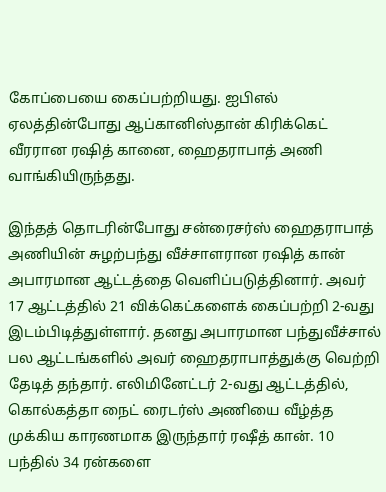கோப்பையை கைப்பற்றியது. ஐபிஎல் ஏலத்தின்போது ஆப்கானிஸ்தான் கிரிக்கெட் வீரரான ரஷித் கானை, ஹைதராபாத் அணி வாங்கியிருந்தது.

இந்தத் தொடரின்போது சன்ரைசர்ஸ் ஹைதராபாத் அணியின் சுழற்பந்து வீச்சாளரான ரஷித் கான் அபாரமான ஆட்டத்தை வெளிப்படுத்தினார். அவர் 17 ஆட்டத்தில் 21 விக்கெட்களைக் கைப்பற்றி 2-வது இடம்பிடித்துள்ளார். தனது அபாரமான பந்துவீச்சால் பல ஆட்டங்களில் அவர் ஹைதராபாத்துக்கு வெற்றி தேடித் தந்தார். எலிமினேட்டர் 2-வது ஆட்டத்தில், கொல்கத்தா நைட் ரைடர்ஸ் அணியை வீழ்த்த முக்கிய காரணமாக இருந்தார் ரஷீத் கான். 10 பந்தில் 34 ரன்களை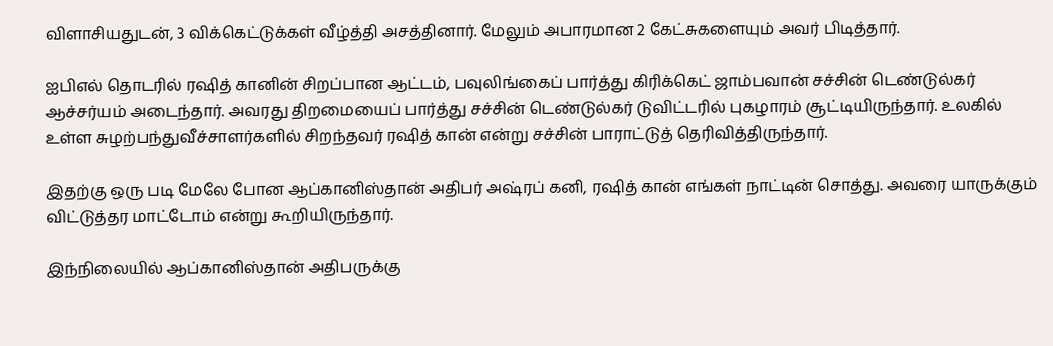விளாசியதுடன், 3 விக்கெட்டுக்கள் வீழ்த்தி அசத்தினார். மேலும் அபாரமான 2 கேட்சுகளையும் அவர் பிடித்தார்.

ஐபிஎல் தொடரில் ரஷித் கானின் சிறப்பான ஆட்டம், பவுலிங்கைப் பார்த்து கிரிக்கெட் ஜாம்பவான் சச்சின் டெண்டுல்கர் ஆச்சர்யம் அடைந்தார். அவரது திறமையைப் பார்த்து சச்சின் டெண்டுல்கர் டுவிட்டரில் புகழாரம் சூட்டியிருந்தார். உலகில் உள்ள சுழற்பந்துவீச்சாளர்களில் சிறந்தவர் ரஷித் கான் என்று சச்சின் பாராட்டுத் தெரிவித்திருந்தார்.

இதற்கு ஒரு படி மேலே போன ஆப்கானிஸ்தான் அதிபர் அஷ்ரப் கனி, ரஷித் கான் எங்கள் நாட்டின் சொத்து. அவரை யாருக்கும் விட்டுத்தர மாட்டோம் என்று கூறியிருந்தார்.

இந்நிலையில் ஆப்கானிஸ்தான் அதிபருக்கு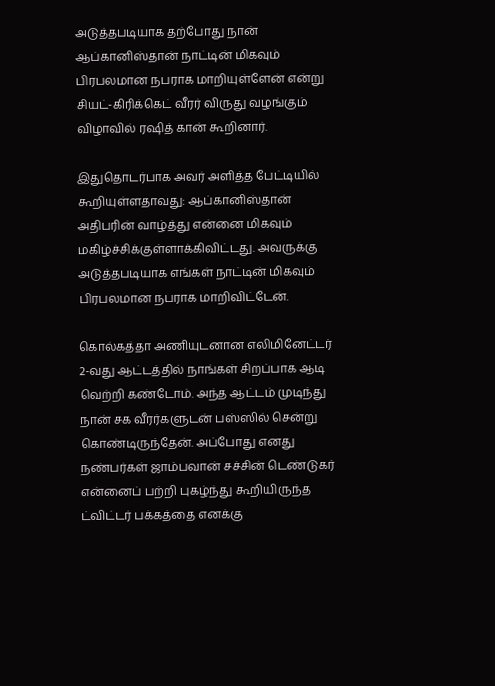அடுத்தபடியாக தற்போது நான் ஆப்கானிஸ்தான் நாட்டின் மிகவும் பிரபலமான நபராக மாறியுள்ளேன் என்று சியட்-கிரிக்கெட் வீரர் விருது வழங்கும் விழாவில் ரஷித் கான் கூறினார்.

இதுதொடர்பாக அவர் அளித்த பேட்டியில் கூறியுள்ளதாவது: ஆப்கானிஸ்தான் அதிபரின் வாழ்த்து என்னை மிகவும் மகிழ்ச்சிக்குள்ளாக்கிவிட்டது. அவருக்கு அடுத்தபடியாக எங்கள் நாட்டின் மிகவும் பிரபலமான நபராக மாறிவிட்டேன்.

கொல்கத்தா அணியுடனான எலிமினேட்டர் 2-வது ஆட்டத்தில் நாங்கள் சிறப்பாக ஆடி வெற்றி கண்டோம். அந்த ஆட்டம் முடிந்து நான் சக வீரர்களுடன் பஸ்ஸில் சென்று கொண்டிருந்தேன். அப்போது எனது நண்பர்கள் ஜாம்பவான் சச்சின் டெண்டுகர் என்னைப் பற்றி புகழ்ந்து கூறியிருந்த ட்விட்டர் பக்கத்தை எனக்கு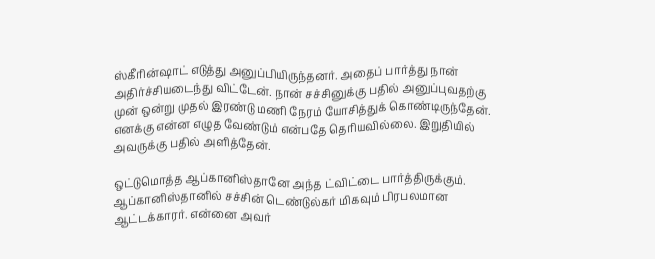ஸ்கீரின்ஷாட் எடுத்து அனுப்பியிருந்தனர். அதைப் பார்த்து நான் அதிர்ச்சியடைந்து விட்டேன். நான் சச்சினுக்கு பதில் அனுப்புவதற்கு முன் ஒன்று முதல் இரண்டு மணி நேரம் யோசித்துக் கொண்டிருந்தேன். எனக்கு என்ன எழுத வேண்டும் என்பதே தெரியவில்லை. இறுதியில் அவருக்கு பதில் அளித்தேன்.

ஒட்டுமொத்த ஆப்கானிஸ்தானே அந்த ட்விட்டை பார்த்திருக்கும். ஆப்கானிஸ்தானில் சச்சின் டெண்டுல்கர் மிகவும் பிரபலமான ஆட்டக்காரர். என்னை அவர்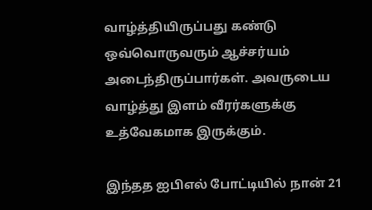வாழ்த்தியிருப்பது கண்டு ஒவ்வொருவரும் ஆச்சர்யம் அடைந்திருப்பார்கள். அவருடைய வாழ்த்து இளம் வீரர்களுக்கு உத்வேகமாக இருக்கும்.

இந்தத ஐபிஎல் போட்டியில் நான் 21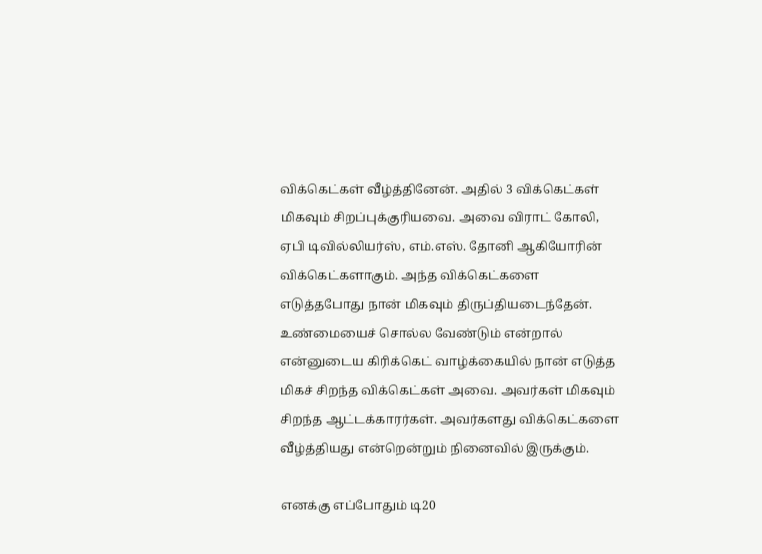விக்கெட்கள் வீழ்த்தினேன். அதில் 3 விக்கெட்கள் மிகவும் சிறப்புக்குரியவை. அவை விராட் கோலி, ஏபி டிவில்லியர்ஸ், எம்.எஸ். தோனி ஆகியோரின் விக்கெட்களாகும். அந்த விக்கெட்களை எடுத்தபோது நான் மிகவும் திருப்தியடைந்தேன். உண்மையைச் சொல்ல வேண்டும் என்றால் என்னுடைய கிரிக்கெட் வாழ்க்கையில் நான் எடுத்த மிகச் சிறந்த விக்கெட்கள் அவை. அவர்கள் மிகவும் சிறந்த ஆட்டக்காரர்கள். அவர்களது விக்கெட்களை வீழ்த்தியது என்றென்றும் நினைவில் இருக்கும்.

எனக்கு எப்போதும் டி20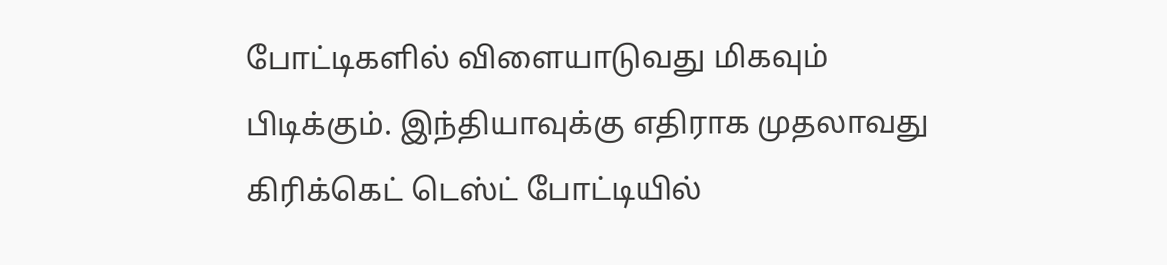போட்டிகளில் விளையாடுவது மிகவும் பிடிக்கும். இந்தியாவுக்கு எதிராக முதலாவது கிரிக்கெட் டெஸ்ட் போட்டியில்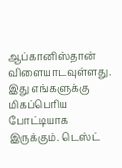ஆப்கானிஸ்தான் விளையாடவுள்ளது. இது எங்களுக்கு மிகப்பெரிய போட்டியாக இருக்கும். டெஸ்ட்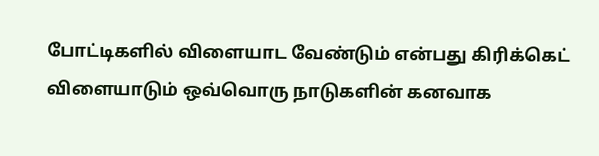போட்டிகளில் விளையாட வேண்டும் என்பது கிரிக்கெட் விளையாடும் ஒவ்வொரு நாடுகளின் கனவாக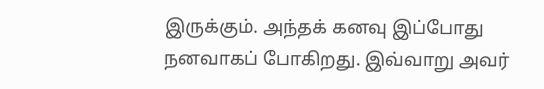இருக்கும். அந்தக் கனவு இப்போது நனவாகப் போகிறது. இவ்வாறு அவர்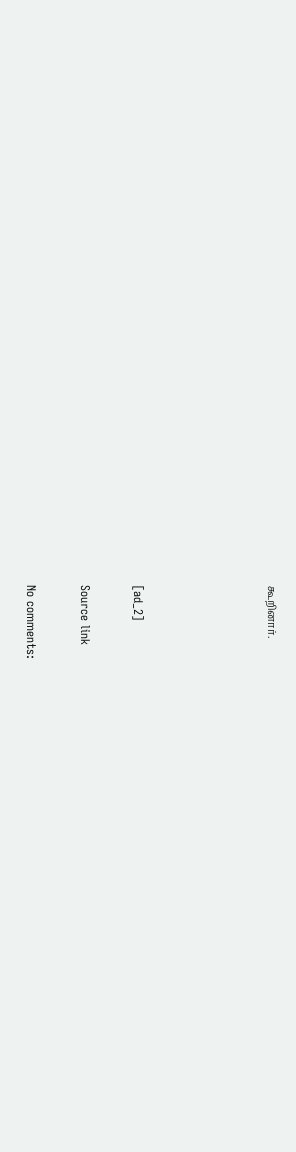கூறினார்.




[ad_2]

Source link

No comments: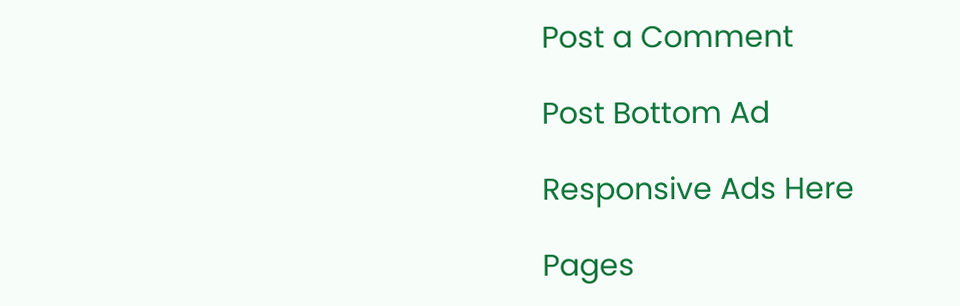Post a Comment

Post Bottom Ad

Responsive Ads Here

Pages